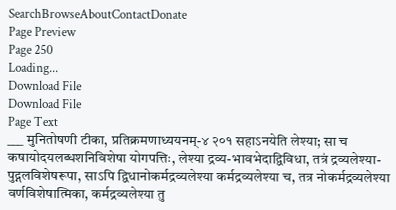SearchBrowseAboutContactDonate
Page Preview
Page 250
Loading...
Download File
Download File
Page Text
___ मुनितोषणी टीका, प्रतिक्रमणाध्ययनम्-४ २०१ सहाऽनयेति लेश्या; सा च कषायोदयलब्धशनिविशेषा योगपत्तिः, लेश्या द्रव्य-भावभेदाद्विविधा, तत्रं द्रव्यलेश्या-पुद्गलविशेषरूपा, साऽपि द्विधानोकर्मद्रव्यलेश्या कर्मद्रव्यलेश्या च, तत्र नोकर्मद्रव्यलेश्या वर्णविशेषात्मिका, कर्मद्रव्यलेश्या तु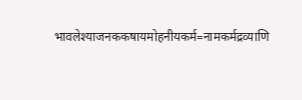भावलेश्याजनककषायमोहनीयकर्म=नामकर्मद्रव्याणि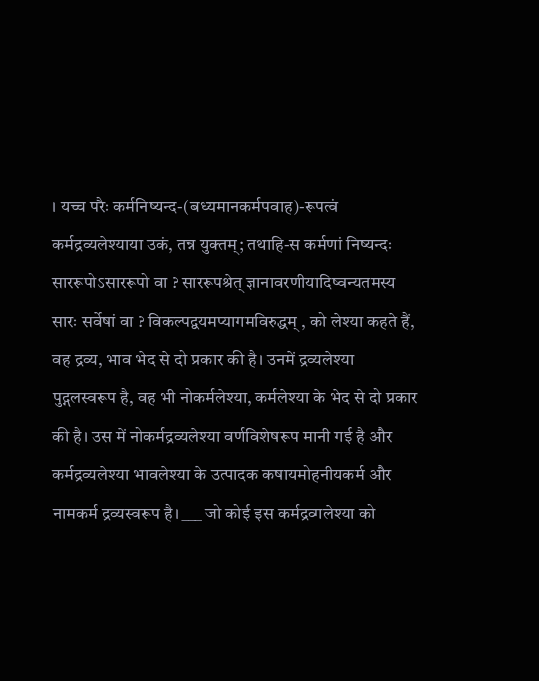। यच्च परैः कर्मनिष्यन्द-(बध्यमानकर्मपवाह)-रूपत्वं कर्मद्रव्यलेश्याया उकं, तन्न युक्तम्; तथाहि-स कर्मणां निष्यन्दः साररूपोऽसाररूपो वा ? साररूपश्रेत् ज्ञानावरणीयादिष्वन्यतमस्य सारः सर्वेषां वा ? विकल्पद्वयमप्यागमविरुद्धम् , को लेश्या कहते हैं, वह द्रव्य, भाव भेद से दो प्रकार की है। उनमें द्रव्यलेश्या पुद्गलस्वरूप है, वह भी नोकर्मलेश्या, कर्मलेश्या के भेद से दो प्रकार की है। उस में नोकर्मद्रव्यलेश्या वर्णविशेषरूप मानी गई है और कर्मद्रव्यलेश्या भावलेश्या के उत्पादक कषायमोहनीयकर्म और नामकर्म द्रव्यस्वरूप है। ___ जो कोई इस कर्मद्रव्गलेश्या को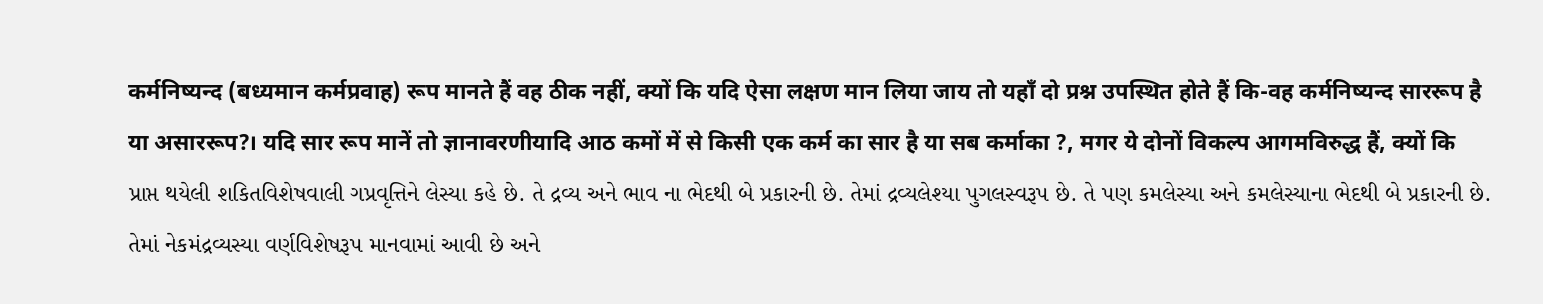कर्मनिष्यन्द (बध्यमान कर्मप्रवाह) रूप मानते हैं वह ठीक नहीं, क्यों कि यदि ऐसा लक्षण मान लिया जाय तो यहाँ दो प्रश्न उपस्थित होते हैं कि-वह कर्मनिष्यन्द साररूप है या असाररूप?। यदि सार रूप मानें तो ज्ञानावरणीयादि आठ कमों में से किसी एक कर्म का सार है या सब कर्माका ?, मगर ये दोनों विकल्प आगमविरुद्ध हैं, क्यों कि પ્રાપ્ત થયેલી શકિતવિશેષવાલી ગપ્રવૃત્તિને લેસ્યા કહે છે. તે દ્રવ્ય અને ભાવ ના ભેદથી બે પ્રકારની છે. તેમાં દ્રવ્યલેશ્યા પુગલસ્વરૂપ છે. તે પણ કમલેસ્યા અને કમલેસ્યાના ભેદથી બે પ્રકારની છે. તેમાં નેકમંદ્રવ્યસ્યા વર્ણવિશેષરૂપ માનવામાં આવી છે અને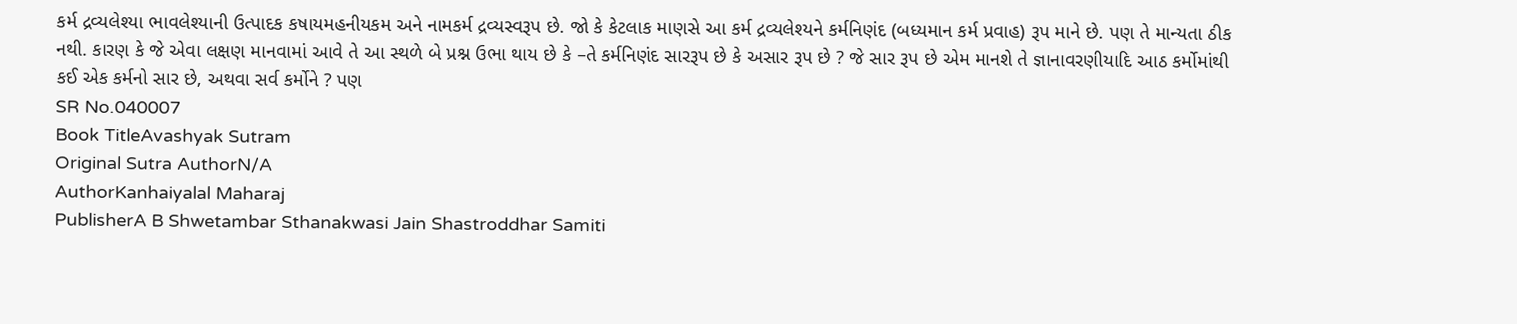કર્મ દ્રવ્યલેશ્યા ભાવલેશ્યાની ઉત્પાદક કષાયમહનીયકમ અને નામકર્મ દ્રવ્યસ્વરૂપ છે. જો કે કેટલાક માણસે આ કર્મ દ્રવ્યલેશ્યને કર્મનિણંદ (બધ્યમાન કર્મ પ્રવાહ) રૂપ માને છે. પણ તે માન્યતા ઠીક નથી. કારણ કે જે એવા લક્ષણ માનવામાં આવે તે આ સ્થળે બે પ્રશ્ન ઉભા થાય છે કે –તે કર્મનિણંદ સારરૂપ છે કે અસાર રૂપ છે ? જે સાર રૂપ છે એમ માનશે તે જ્ઞાનાવરણીયાદિ આઠ કર્મોમાંથી કઈ એક કર્મનો સાર છે, અથવા સર્વ કર્મોને ? પણ
SR No.040007
Book TitleAvashyak Sutram
Original Sutra AuthorN/A
AuthorKanhaiyalal Maharaj
PublisherA B Shwetambar Sthanakwasi Jain Shastroddhar Samiti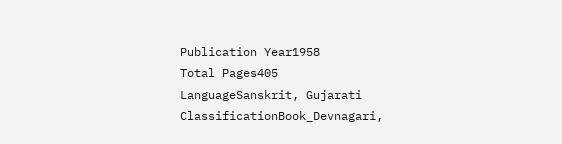Publication Year1958
Total Pages405
LanguageSanskrit, Gujarati
ClassificationBook_Devnagari,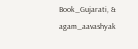Book_Gujarati, & agam_aavashyak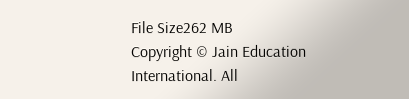File Size262 MB
Copyright © Jain Education International. All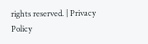rights reserved. | Privacy Policy